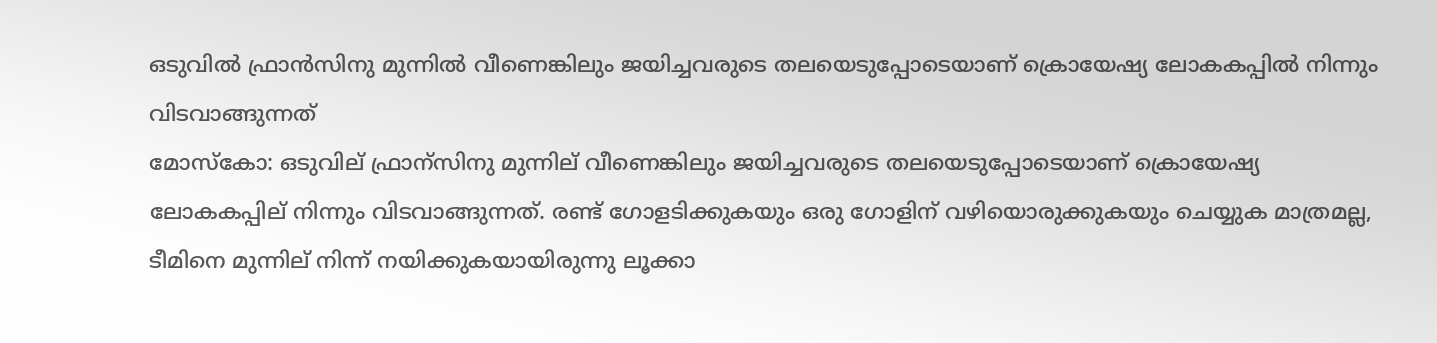ഒടുവില്‍ ഫ്രാന്‍സിനു മുന്നില്‍ വീണെങ്കിലും ജയിച്ചവരുടെ തലയെടുപ്പോടെയാണ് ക്രൊയേഷ്യ ലോകകപ്പില്‍ നിന്നും വിടവാങ്ങുന്നത്
മോസ്കോ: ഒടുവില് ഫ്രാന്സിനു മുന്നില് വീണെങ്കിലും ജയിച്ചവരുടെ തലയെടുപ്പോടെയാണ് ക്രൊയേഷ്യ ലോകകപ്പില് നിന്നും വിടവാങ്ങുന്നത്. രണ്ട് ഗോളടിക്കുകയും ഒരു ഗോളിന് വഴിയൊരുക്കുകയും ചെയ്യുക മാത്രമല്ല, ടീമിനെ മുന്നില് നിന്ന് നയിക്കുകയായിരുന്നു ലൂക്കാ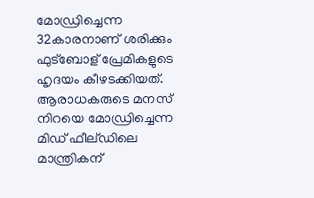മോഡ്രിച്ചെന്ന 32കാരനാണ് ശരിക്കും ഫുട്ബോള് പ്രേമികളുടെ ഹൃദയം കീഴടക്കിയത്. ആരാധകരുടെ മനസ് നിറയെ മോഡ്രിച്ചെന്ന മിഡ് ഫീല്ഡിലെ മാന്ത്രികന്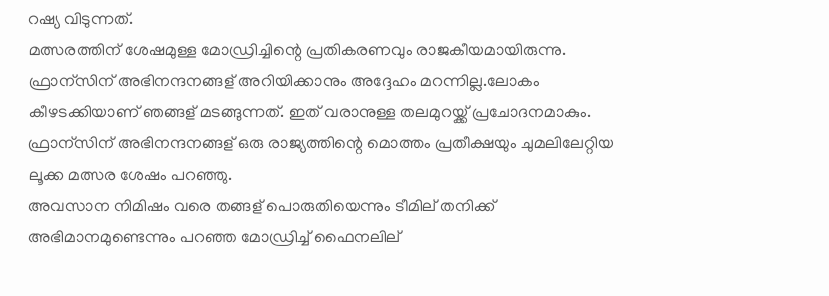റഷ്യ വിടുന്നത്.
മത്സരത്തിന് ശേഷമുള്ള മോഡ്രിച്ചിന്റെ പ്രതികരണവും രാജകീയമായിരുന്നു. ഫ്രാന്സിന് അഭിനന്ദനങ്ങള് അറിയിക്കാനും അദ്ദേഹം മറന്നില്ല.ലോകം കീഴടക്കിയാണ് ഞങ്ങള് മടങ്ങുന്നത്. ഇത് വരാനുള്ള തലമുറയ്ക്ക് പ്രചോദനമാകും. ഫ്രാന്സിന് അഭിനന്ദനങ്ങള് ഒരു രാജ്യത്തിന്റെ മൊത്തം പ്രതീക്ഷയും ചുമലിലേറ്റിയ ലൂക്ക മത്സര ശേഷം പറഞ്ഞു.
അവസാന നിമിഷം വരെ തങ്ങള് പൊരുതിയെന്നും ടീമില് തനിക്ക് അഭിമാനമുണ്ടെന്നും പറഞ്ഞ മോഡ്രിച്ച് ഫൈനലില്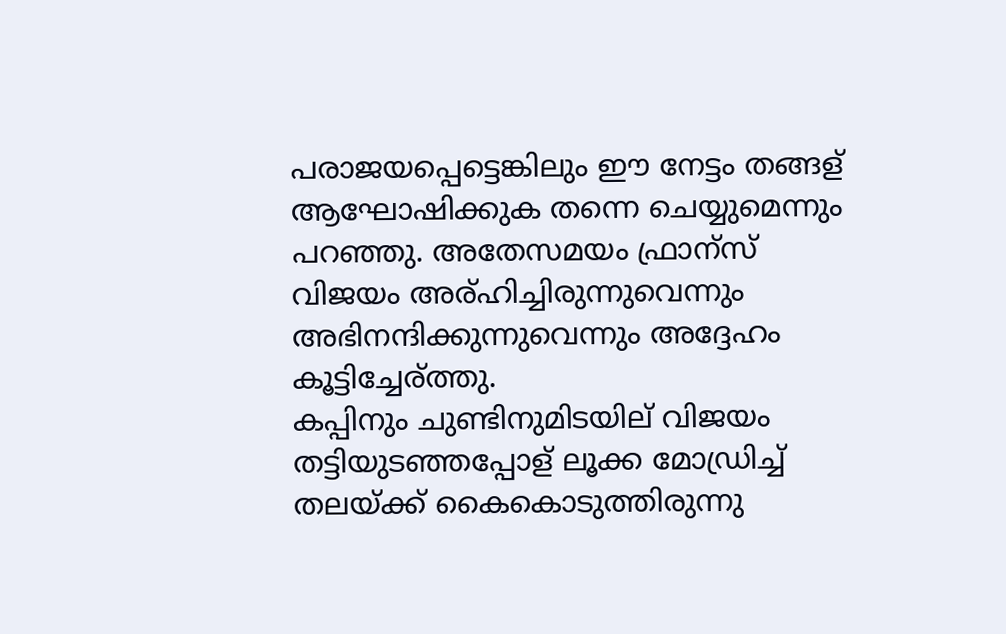പരാജയപ്പെട്ടെങ്കിലും ഈ നേട്ടം തങ്ങള് ആഘോഷിക്കുക തന്നെ ചെയ്യുമെന്നും പറഞ്ഞു. അതേസമയം ഫ്രാന്സ് വിജയം അര്ഹിച്ചിരുന്നുവെന്നും അഭിനന്ദിക്കുന്നുവെന്നും അദ്ദേഹം കൂട്ടിച്ചേര്ത്തു.
കപ്പിനും ചുണ്ടിനുമിടയില് വിജയം തട്ടിയുടഞ്ഞപ്പോള് ലൂക്ക മോഡ്രിച്ച് തലയ്ക്ക് കൈകൊടുത്തിരുന്നു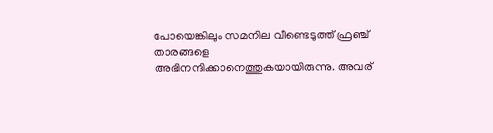പോയെങ്കിലും സമനില വീണ്ടെടുത്ത് ഫ്രഞ്ച് താരങ്ങളെ അഭിനന്ദിക്കാനെത്തുകയായിരുന്നു. അവര്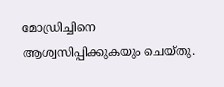മോഡ്രിച്ചിനെ ആശ്വസിപ്പിക്കുകയും ചെയ്തു.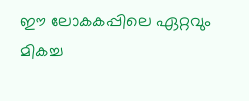ഈ ലോകകപ്പിലെ ഏറ്റവും മികച്ച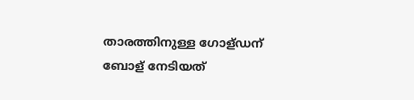താരത്തിനുള്ള ഗോള്ഡന് ബോള് നേടിയത്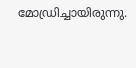മോഡ്രിച്ചായിരുന്നു.